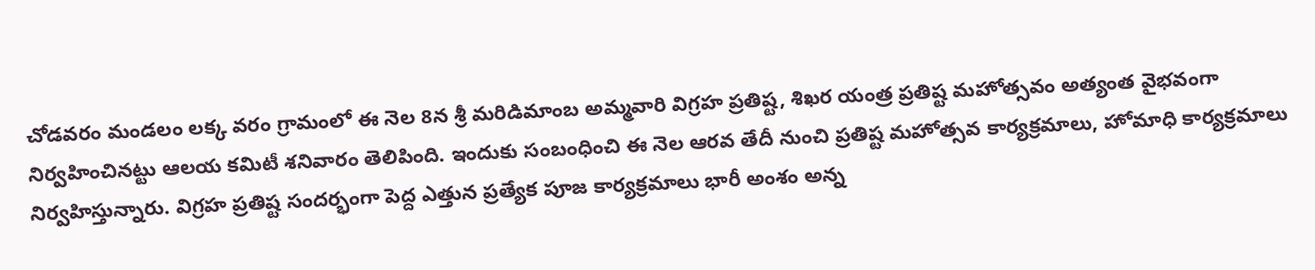చోడవరం మండలం లక్క వరం గ్రామంలో ఈ నెల 8న శ్రీ మరిడిమాంబ అమ్మవారి విగ్రహ ప్రతిష్ట, శిఖర యంత్ర ప్రతిష్ట మహోత్సవం అత్యంత వైభవంగా నిర్వహించినట్టు ఆలయ కమిటీ శనివారం తెలిపింది. ఇందుకు సంబంధించి ఈ నెల ఆరవ తేదీ నుంచి ప్రతిష్ట మహోత్సవ కార్యక్రమాలు, హోమాధి కార్యక్రమాలు నిర్వహిస్తున్నారు. విగ్రహ ప్రతిష్ట సందర్భంగా పెద్ద ఎత్తున ప్రత్యేక పూజ కార్యక్రమాలు భారీ అంశం అన్న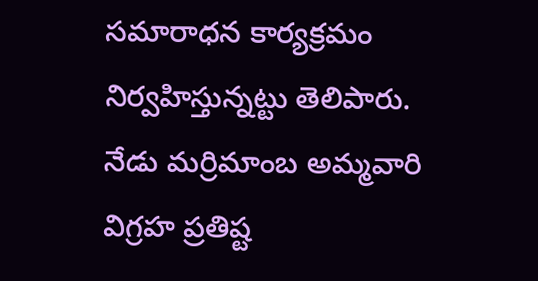సమారాధన కార్యక్రమం నిర్వహిస్తున్నట్టు తెలిపారు.
నేడు మర్రిమాంబ అమ్మవారి విగ్రహ ప్రతిష్ట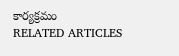కార్యక్రమం
RELATED ARTICLES